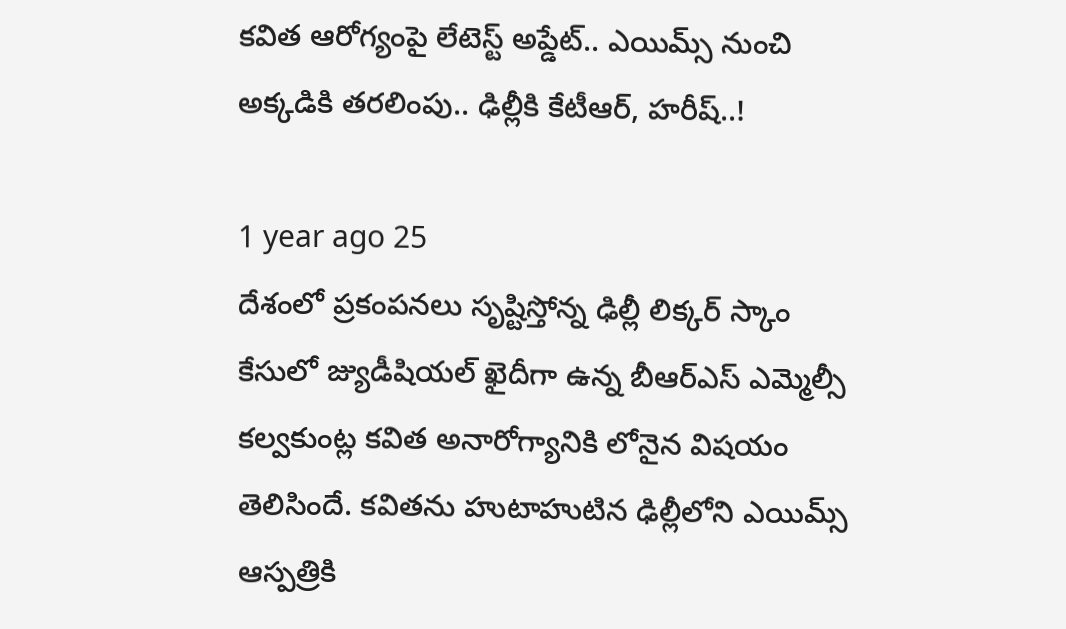కవిత ఆరోగ్యంపై లేటెస్ట్ అప్డేట్.. ఎయిమ్స్‌ నుంచి అక్కడికి తరలింపు.. ఢిల్లీకి కేటీఆర్, హరీష్..!

1 year ago 25
దేశంలో ప్రకంపనలు సృష్టిస్తోన్న ఢిల్లీ లిక్కర్ స్కాం కేసులో జ్యుడీషియల్‌ ఖైదీగా ఉన్న బీఆర్ఎస్ ఎమ్మెల్సీ కల్వకుంట్ల కవిత అనారోగ్యానికి లోనైన విషయం తెలిసిందే. కవితను హుటాహుటిన ఢిల్లీలోని ఎయిమ్స్ ఆస్పత్రికి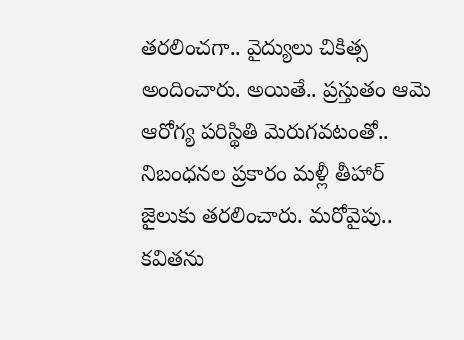తరలించగా.. వైద్యులు చికిత్స అందించారు. అయితే.. ప్రస్తుతం ఆమె ఆరోగ్య పరిస్థితి మెరుగవటంతో.. నిబంధనల ప్రకారం మళ్లీ తీహార్ జైలుకు తరలించారు. మరోవైపు.. కవితను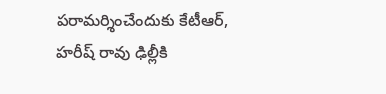పరామర్శించేందుకు కేటీఆర్, హరీష్ రావు ఢిల్లీకి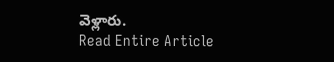వెళ్లారు.
Read Entire Article